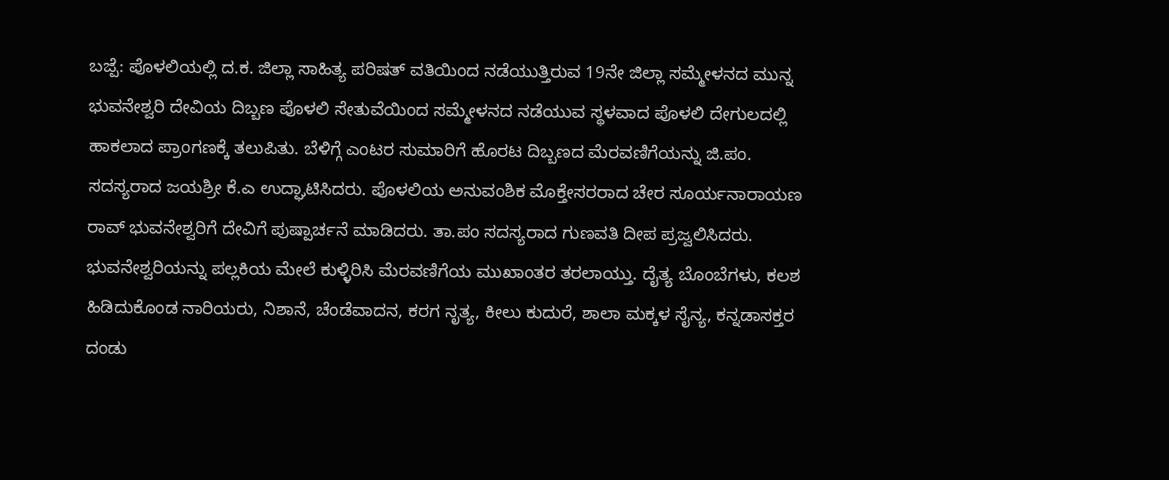ಬಜ್ಪೆ: ಪೊಳಲಿಯಲ್ಲಿ ದ.ಕ. ಜಿಲ್ಲಾ ಸಾಹಿತ್ಯ ಪರಿಷತ್ ವತಿಯಿಂದ ನಡೆಯುತ್ತಿರುವ 19ನೇ ಜಿಲ್ಲಾ ಸಮ್ಮೇಳನದ ಮುನ್ನ ಭುವನೇಶ್ವರಿ ದೇವಿಯ ದಿಬ್ಬಣ ಪೊಳಲಿ ಸೇತುವೆಯಿಂದ ಸಮ್ಮೇಳನದ ನಡೆಯುವ ಸ್ಥಳವಾದ ಪೊಳಲಿ ದೇಗುಲದಲ್ಲಿ ಹಾಕಲಾದ ಪ್ರಾಂಗಣಕ್ಕೆ ತಲುಪಿತು. ಬೆಳಿಗ್ಗೆ ಎಂಟರ ಸುಮಾರಿಗೆ ಹೊರಟ ದಿಬ್ಬಣದ ಮೆರವಣಿಗೆಯನ್ನು ಜಿ.ಪಂ. ಸದಸ್ಯರಾದ ಜಯಶ್ರೀ ಕೆ.ಎ ಉದ್ಘಾಟಿಸಿದರು. ಪೊಳಲಿಯ ಅನುವಂಶಿಕ ಮೊಕ್ತೇಸರರಾದ ಚೇರ ಸೂರ್ಯನಾರಾಯಣ ರಾವ್ ಭುವನೇಶ್ವರಿಗೆ ದೇವಿಗೆ ಪುಷ್ಪಾರ್ಚನೆ ಮಾಡಿದರು. ತಾ.ಪಂ ಸದಸ್ಯರಾದ ಗುಣವತಿ ದೀಪ ಪ್ರಜ್ವಲಿಸಿದರು.
ಭುವನೇಶ್ವರಿಯನ್ನು ಪಲ್ಲಕಿಯ ಮೇಲೆ ಕುಳ್ಳಿರಿಸಿ ಮೆರವಣಿಗೆಯ ಮುಖಾಂತರ ತರಲಾಯ್ತು. ದೈತ್ಯ ಬೊಂಬೆಗಳು, ಕಲಶ ಹಿಡಿದುಕೊಂಡ ನಾರಿಯರು, ನಿಶಾನೆ, ಚೆಂಡೆವಾದನ, ಕರಗ ನೃತ್ಯ, ಕೀಲು ಕುದುರೆ, ಶಾಲಾ ಮಕ್ಕಳ ಸೈನ್ಯ, ಕನ್ನಡಾಸಕ್ತರ ದಂಡು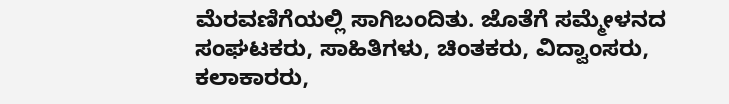ಮೆರವಣಿಗೆಯಲ್ಲಿ ಸಾಗಿಬಂದಿತು. ಜೊತೆಗೆ ಸಮ್ಮೇಳನದ ಸಂಘಟಕರು, ಸಾಹಿತಿಗಳು, ಚಿಂತಕರು, ವಿದ್ವಾಂಸರು, ಕಲಾಕಾರರು,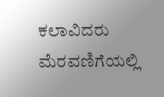ಕಲಾವಿದರು ಮೆರವಣಿಗೆಯಲ್ಲಿ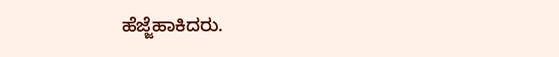ಹೆಜ್ಜೆಹಾಕಿದರು.